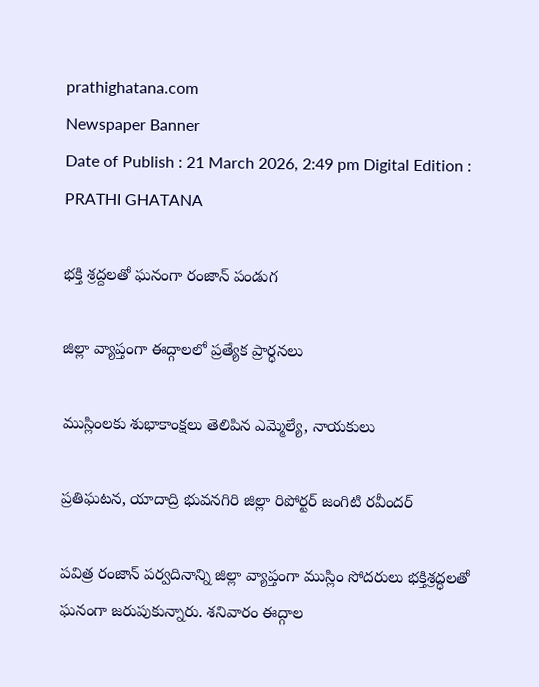prathighatana.com
Newspaper Banner
Date of Publish : 21 March 2026, 2:49 pm Digital Edition : PRATHI GHATANA

భక్తి శ్రద్దలతో ఘనంగా రంజాన్ పండుగ

జిల్లా వ్యాప్తంగా ఈద్గాలలో ప్రత్యేక ప్రార్ధనలు

ముస్లింలకు శుభాకాంక్షలు తెలిపిన ఎమ్మెల్యే, నాయకులు

ప్రతిఘటన, యాదాద్రి భువనగిరి జిల్లా రిపోర్టర్ జంగిటి రవీందర్

పవిత్ర రంజాన్‌ పర్వదినాన్ని జిల్లా వ్యాప్తంగా ముస్లిం సోదరులు భక్తిశ్రద్ధలతో ఘనంగా జరుపుకున్నారు. శనివారం ఈద్గాల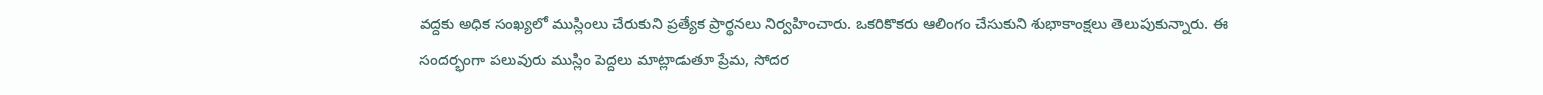వద్దకు అధిక సంఖ్యలో ముస్లింలు చేరుకుని ప్రత్యేక ప్రార్థనలు నిర్వహించారు. ఒకరికొకరు ఆలింగం చేసుకుని శుభాకాంక్షలు తెలుపుకున్నారు. ఈ సందర్భంగా పలువురు ముస్లిం పెద్దలు మాట్లాడుతూ ప్రేమ, సోదర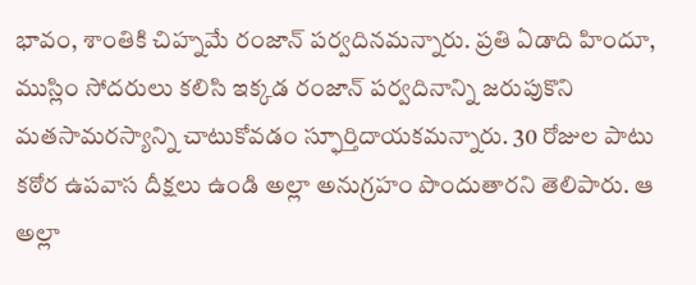భావం, శాంతికి చిహ్నమే రంజాన్‌ పర్వదినమన్నారు. ప్రతి ఏడాది హిందూ, ముస్లిం సోదరులు కలిసి ఇక్కడ రంజాన్‌ పర్వదినాన్ని జరుపుకొని మతసామరస్యాన్ని చాటుకోవడం స్ఫూర్తిదాయకమన్నారు. 30 రోజుల పాటు కఠోర ఉపవాస దీక్షలు ఉండి అల్లా అనుగ్రహం పొందుతారని తెలిపారు. ఆ అల్లా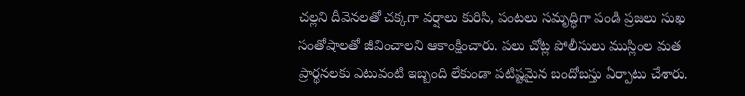చల్లని దీవెనలతో చక్కగా వర్షాలు కురిసి, పంటలు సమృద్ధిగా పండి ప్రజలు సుఖ సంతోషాలతో జీవించాలని ఆకాంక్షించారు. పలు చోట్ల పోలీసులు ముస్లింల మత ప్రార్థనలకు ఎటువంటి ఇబ్బంది లేకుండా పటిష్టమైన బందోబస్తు ఏర్పాటు చేశారు.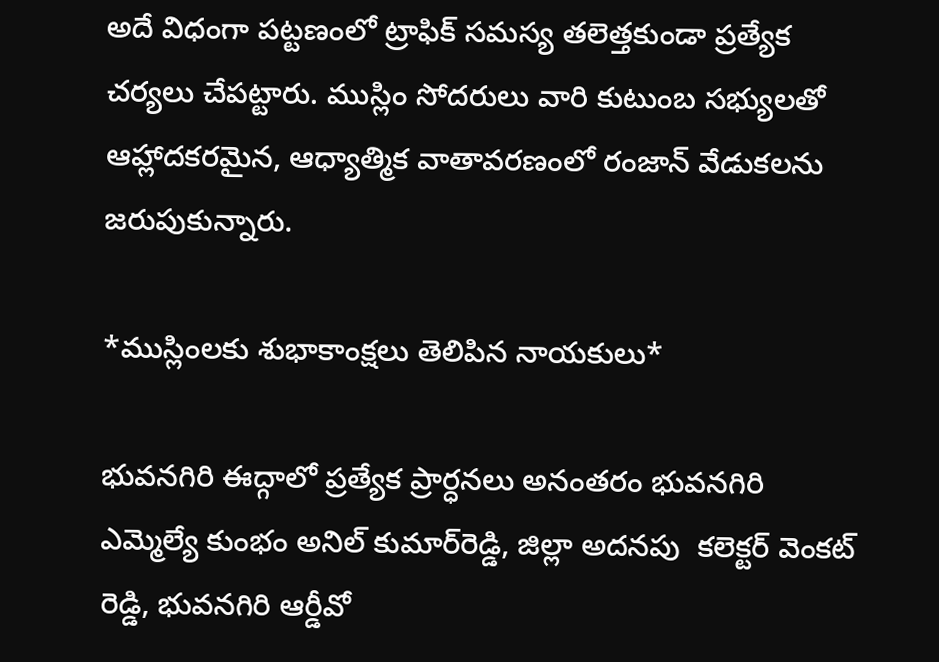అదే విధంగా పట్టణంలో ట్రాఫిక్‌ సమస్య తలెత్తకుండా ప్రత్యేక చర్యలు చేపట్టారు. ముస్లిం సోదరులు వారి కుటుంబ సభ్యులతో ఆహ్లాదకరమైన, ఆధ్యాత్మిక వాతావరణంలో రంజాన్‌ వేడుకలను జరుపుకున్నారు.

*ముస్లింలకు శుభాకాంక్షలు తెలిపిన నాయకులు*

భువనగిరి ఈద్గాలో ప్రత్యేక ప్రార్ధనలు అనంతరం భువనగిరి ఎమ్మెల్యే కుంభం అనిల్‌ కుమార్‌రెడ్డి, జిల్లా అదనపు  కలెక్టర్‌ వెంకట్ రెడ్డి, భువనగిరి ఆర్డీవో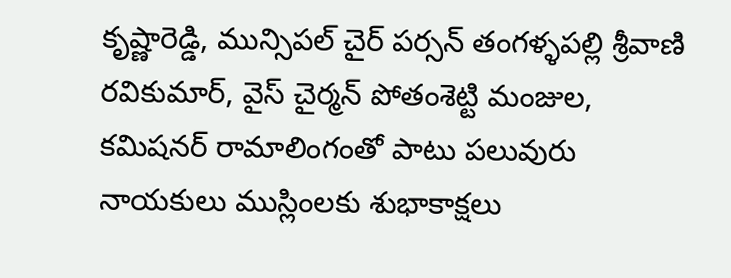కృష్ణారెడ్డి, మున్సిపల్‌ చైర్‌ పర్సన్‌ తంగళ్ళపల్లి శ్రీవాణి రవికుమార్, వైస్‌ చైర్మన్‌ పోతంశెట్టి మంజుల, కమిషనర్‌ రామాలింగంతో పాటు పలువురు నాయకులు ముస్లింలకు శుభాకాక్షలు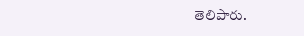తెలిపారు.